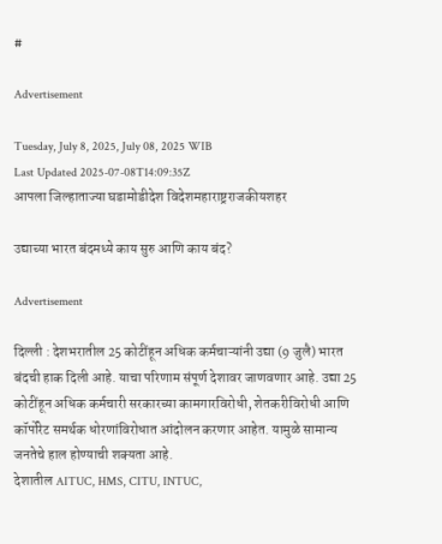#

Advertisement

Tuesday, July 8, 2025, July 08, 2025 WIB
Last Updated 2025-07-08T14:09:35Z
आपला जिल्हाताज्या घडामोडीदेश विदेशमहाराष्ट्रराजकीयशहर

उद्याच्या भारत बंदमध्ये काय सुरु आणि काय बंद?

Advertisement

दिल्ली : देशभरातील 25 कोटींहून अधिक कर्मचाऱ्यांनी उद्या (9 जुलै) भारत बंदची हाक दिली आहे. याचा परिणाम संपूर्ण देशावर जाणवणार आहे. उद्या 25 कोटींहून अधिक कर्मचारी सरकारच्या कामगारविरोधी, शेतकरीविरोधी आणि कॉर्पोरेट समर्थक धोरणांविरोधात आंदोलन करणार आहेत. यामुळे सामान्य जनतेचे हाल होण्याची शक्यता आहे.
देशातील AITUC, HMS, CITU, INTUC,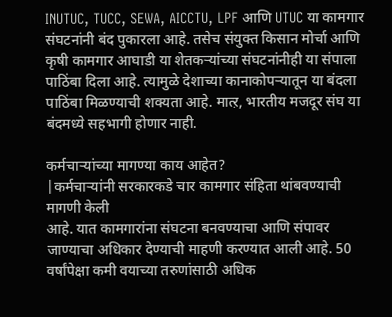INUTUC, TUCC, SEWA, AICCTU, LPF आणि UTUC या कामगार संघटनांनी बंद पुकारला आहे. तसेच संयुक्त किसान मोर्चा आणि कृषी कामगार आघाडी या शेतकऱ्यांच्या संघटनांनीही या संपाला पाठिंबा दिला आहे. त्यामुळे देशाच्या कानाकोपऱ्यातून या बंदला पाठिंबा मिळण्याची शक्यता आहे. मात्ऱ, भारतीय मजदूर संघ या बंदमध्ये सहभागी होणार नाही.

कर्मचाऱ्यांच्या मागण्या काय आहेत?
|कर्मचाऱ्यांनी सरकारकडे चार कामगार संहिता थांबवण्याची मागणी केली
आहे. यात कामगारांना संघटना बनवण्याचा आणि संपावर जाण्याचा अधिकार देण्याची माहणी करण्यात आली आहे. 50 वर्षांपेक्षा कमी वयाच्या तरुणांसाठी अधिक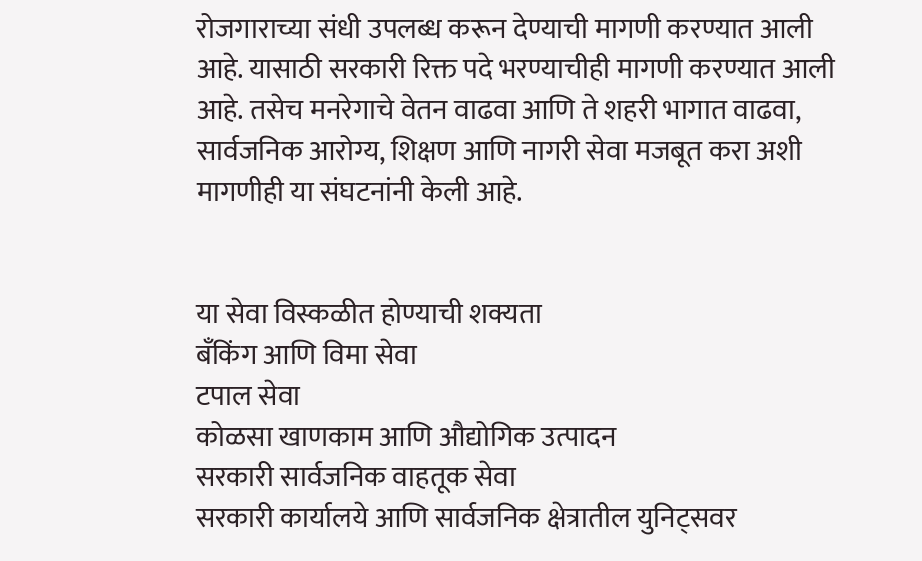रोजगाराच्या संधी उपलब्ध करून देण्याची मागणी करण्यात आली आहे. यासाठी सरकारी रिक्त पदे भरण्याचीही मागणी करण्यात आली आहे. तसेच मनरेगाचे वेतन वाढवा आणि ते शहरी भागात वाढवा, सार्वजनिक आरोग्य, शिक्षण आणि नागरी सेवा मजबूत करा अशी मागणीही या संघटनांनी केली आहे.


या सेवा विस्कळीत होण्याची शक्यता
बँकिंग आणि विमा सेवा
टपाल सेवा
कोळसा खाणकाम आणि औद्योगिक उत्पादन
सरकारी सार्वजनिक वाहतूक सेवा
सरकारी कार्यालये आणि सार्वजनिक क्षेत्रातील युनिट्सवर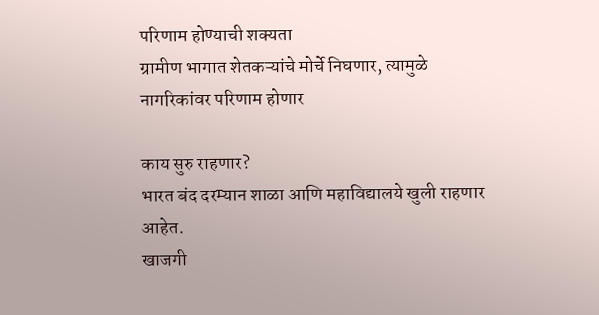परिणाम होण्याची शक्यता
ग्रामीण भागात शेतकऱ्यांचे मोर्चे निघणार, त्यामुळे नागरिकांवर परिणाम होणार

काय सुरु राहणार?
भारत बंद दरम्यान शाळा आणि महाविद्यालये खुली राहणार आहेत.
खाजगी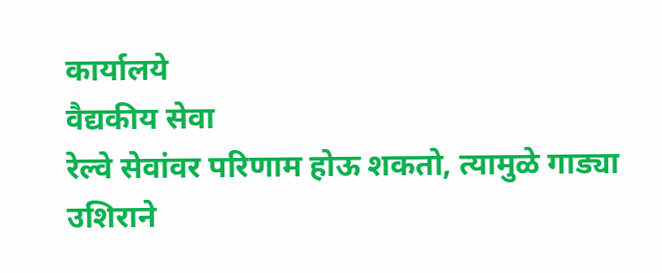कार्यालये
वैद्यकीय सेवा
रेल्वे सेवांवर परिणाम होऊ शकतो, त्यामुळे गाड्या उशिराने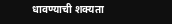धावण्याची शक्यता